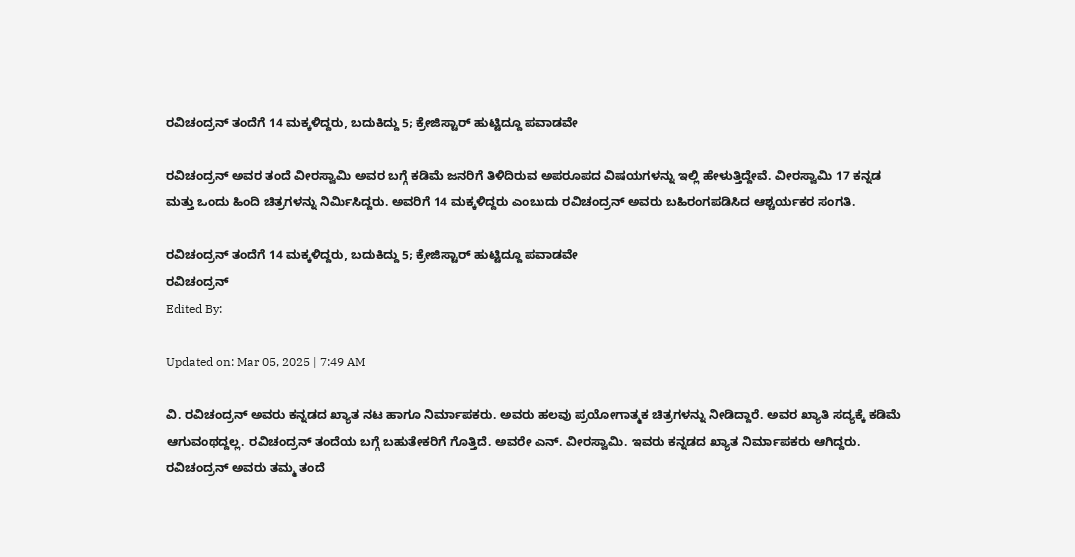ರವಿಚಂದ್ರನ್ ತಂದೆಗೆ 14 ಮಕ್ಕಳಿದ್ದರು, ಬದುಕಿದ್ದು 5; ಕ್ರೇಜಿಸ್ಟಾರ್ ಹುಟ್ಟಿದ್ದೂ ಪವಾಡವೇ

ರವಿಚಂದ್ರನ್ ಅವರ ತಂದೆ ವೀರಸ್ವಾಮಿ ಅವರ ಬಗ್ಗೆ ಕಡಿಮೆ ಜನರಿಗೆ ತಿಳಿದಿರುವ ಅಪರೂಪದ ವಿಷಯಗಳನ್ನು ಇಲ್ಲಿ ಹೇಳುತ್ತಿದ್ದೇವೆ. ವೀರಸ್ವಾಮಿ 17 ಕನ್ನಡ ಮತ್ತು ಒಂದು ಹಿಂದಿ ಚಿತ್ರಗಳನ್ನು ನಿರ್ಮಿಸಿದ್ದರು. ಅವರಿಗೆ 14 ಮಕ್ಕಳಿದ್ದರು ಎಂಬುದು ರವಿಚಂದ್ರನ್ ಅವರು ಬಹಿರಂಗಪಡಿಸಿದ ಆಶ್ಚರ್ಯಕರ ಸಂಗತಿ.

ರವಿಚಂದ್ರನ್ ತಂದೆಗೆ 14 ಮಕ್ಕಳಿದ್ದರು, ಬದುಕಿದ್ದು 5; ಕ್ರೇಜಿಸ್ಟಾರ್ ಹುಟ್ಟಿದ್ದೂ ಪವಾಡವೇ
ರವಿಚಂದ್ರನ್
Edited By:

Updated on: Mar 05, 2025 | 7:49 AM

ವಿ. ರವಿಚಂದ್ರನ್ ಅವರು ಕನ್ನಡದ ಖ್ಯಾತ ನಟ ಹಾಗೂ ನಿರ್ಮಾಪಕರು. ಅವರು ಹಲವು ಪ್ರಯೋಗಾತ್ಮಕ ಚಿತ್ರಗಳನ್ನು ನೀಡಿದ್ದಾರೆ. ಅವರ ಖ್ಯಾತಿ ಸದ್ಯಕ್ಕೆ ಕಡಿಮೆ ಆಗುವಂಥದ್ದಲ್ಲ. ರವಿಚಂದ್ರನ್ ತಂದೆಯ ಬಗ್ಗೆ ಬಹುತೇಕರಿಗೆ ಗೊತ್ತಿದೆ. ಅವರೇ ಎನ್. ವೀರಸ್ವಾಮಿ. ಇವರು ಕನ್ನಡದ ಖ್ಯಾತ ನಿರ್ಮಾಪಕರು ಆಗಿದ್ದರು. ರವಿಚಂದ್ರನ್ ಅವರು ತಮ್ಮ ತಂದೆ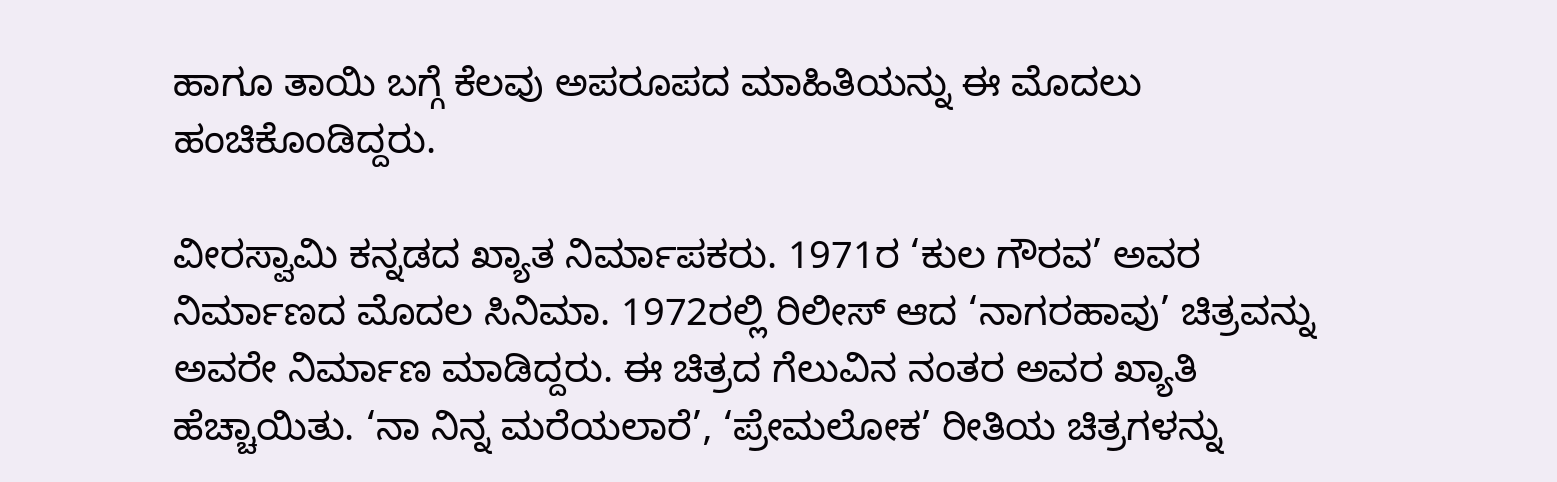ಹಾಗೂ ತಾಯಿ ಬಗ್ಗೆ ಕೆಲವು ಅಪರೂಪದ ಮಾಹಿತಿಯನ್ನು ಈ ಮೊದಲು ಹಂಚಿಕೊಂಡಿದ್ದರು.

ವೀರಸ್ವಾಮಿ ಕನ್ನಡದ ಖ್ಯಾತ ನಿರ್ಮಾಪಕರು. 1971ರ ‘ಕುಲ ಗೌರವ’ ಅವರ ನಿರ್ಮಾಣದ ಮೊದಲ ಸಿನಿಮಾ. 1972ರಲ್ಲಿ ರಿಲೀಸ್ ಆದ ‘ನಾಗರಹಾವು’ ಚಿತ್ರವನ್ನು ಅವರೇ ನಿರ್ಮಾಣ ಮಾಡಿದ್ದರು. ಈ ಚಿತ್ರದ ಗೆಲುವಿನ ನಂತರ ಅವರ ಖ್ಯಾತಿ ಹೆಚ್ಚಾಯಿತು. ‘ನಾ ನಿನ್ನ ಮರೆಯಲಾರೆ’, ‘ಪ್ರೇಮಲೋಕ’ ರೀತಿಯ ಚಿತ್ರಗಳನ್ನು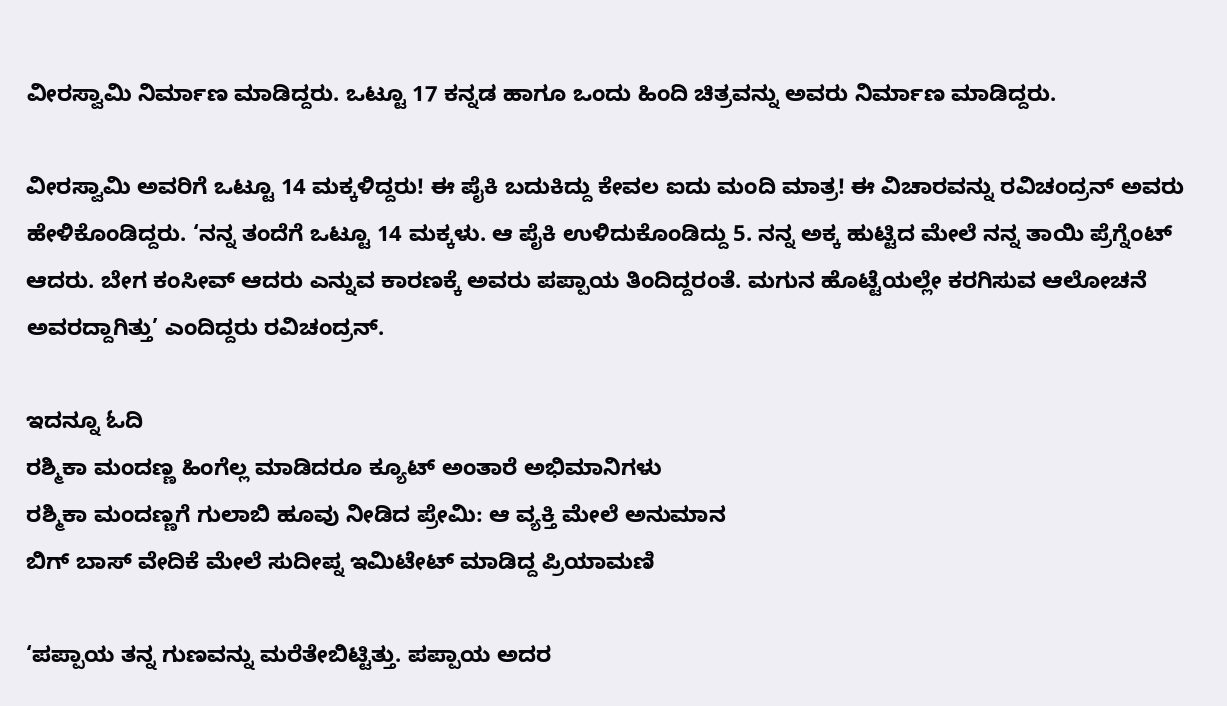ವೀರಸ್ವಾಮಿ ನಿರ್ಮಾಣ ಮಾಡಿದ್ದರು. ಒಟ್ಟೂ 17 ಕನ್ನಡ ಹಾಗೂ ಒಂದು ಹಿಂದಿ ಚಿತ್ರವನ್ನು ಅವರು ನಿರ್ಮಾಣ ಮಾಡಿದ್ದರು.

ವೀರಸ್ವಾಮಿ ಅವರಿಗೆ ಒಟ್ಟೂ 14 ಮಕ್ಕಳಿದ್ದರು! ಈ ಪೈಕಿ ಬದುಕಿದ್ದು ಕೇವಲ ಐದು ಮಂದಿ ಮಾತ್ರ! ಈ ವಿಚಾರವನ್ನು ರವಿಚಂದ್ರನ್ ಅವರು ಹೇಳಿಕೊಂಡಿದ್ದರು. ‘ನನ್ನ ತಂದೆಗೆ ಒಟ್ಟೂ 14 ಮಕ್ಕಳು. ಆ ಪೈಕಿ ಉಳಿದುಕೊಂಡಿದ್ದು 5. ನನ್ನ ಅಕ್ಕ ಹುಟ್ಟಿದ ಮೇಲೆ ನನ್ನ ತಾಯಿ ಪ್ರೆಗ್ನೆಂಟ್ ಆದರು. ಬೇಗ ಕಂಸೀವ್ ಆದರು ಎನ್ನುವ ಕಾರಣಕ್ಕೆ ಅವರು ಪಪ್ಪಾಯ ತಿಂದಿದ್ದರಂತೆ. ಮಗುನ ಹೊಟ್ಟೆಯಲ್ಲೇ ಕರಗಿಸುವ ಆಲೋಚನೆ ಅವರದ್ದಾಗಿತ್ತು’ ಎಂದಿದ್ದರು ರವಿಚಂದ್ರನ್.

ಇದನ್ನೂ ಓದಿ
ರಶ್ಮಿಕಾ ಮಂದಣ್ಣ ಹಿಂಗೆಲ್ಲ ಮಾಡಿದರೂ ಕ್ಯೂಟ್ ಅಂತಾರೆ ಅಭಿಮಾನಿಗಳು
ರಶ್ಮಿಕಾ ಮಂದಣ್ಣಗೆ ಗುಲಾಬಿ ಹೂವು ನೀಡಿದ ಪ್ರೇಮಿ: ಆ ವ್ಯಕ್ತಿ ಮೇಲೆ ಅನುಮಾನ
ಬಿಗ್ ಬಾಸ್ ವೇದಿಕೆ ಮೇಲೆ ಸುದೀಪ್ನ ಇಮಿಟೇಟ್ ಮಾಡಿದ್ದ ಪ್ರಿಯಾಮಣಿ

‘ಪಪ್ಪಾಯ ತನ್ನ ಗುಣವನ್ನು ಮರೆತೇಬಿಟ್ಟಿತ್ತು. ಪಪ್ಪಾಯ ಅದರ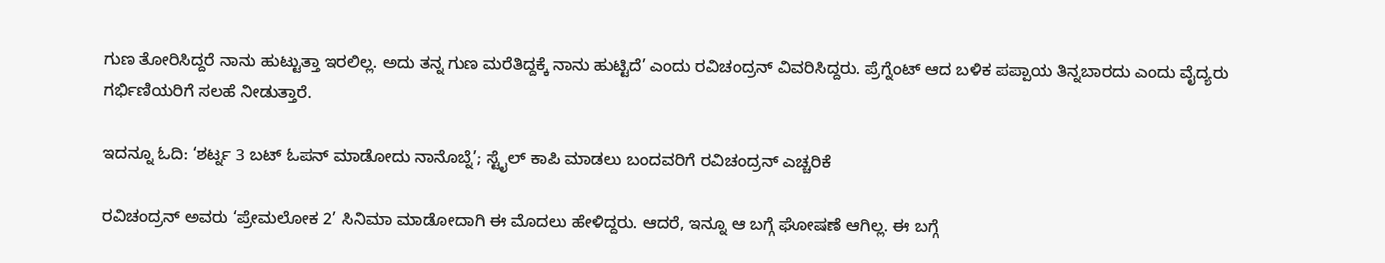ಗುಣ ತೋರಿಸಿದ್ದರೆ ನಾನು ಹುಟ್ಟುತ್ತಾ ಇರಲಿಲ್ಲ. ಅದು ತನ್ನ ಗುಣ ಮರೆತಿದ್ದಕ್ಕೆ ನಾನು ಹುಟ್ಟಿದೆ’ ಎಂದು ರವಿಚಂದ್ರನ್ ವಿವರಿಸಿದ್ದರು. ಪ್ರೆಗ್ನೆಂಟ್ ಆದ ಬಳಿಕ ಪಪ್ಪಾಯ ತಿನ್ನಬಾರದು ಎಂದು ವೈದ್ಯರು ಗರ್ಭಿಣಿಯರಿಗೆ ಸಲಹೆ ನೀಡುತ್ತಾರೆ.

ಇದನ್ನೂ ಓದಿ: ‘ಶರ್ಟ್ನ 3 ಬಟ್ ಓಪನ್ ಮಾಡೋದು ನಾನೊಬ್ನೆ’; ಸ್ಟೈಲ್ ಕಾಪಿ ಮಾಡಲು ಬಂದವರಿಗೆ ರವಿಚಂದ್ರನ್ ಎಚ್ಚರಿಕೆ

ರವಿಚಂದ್ರನ್ ಅವರು ‘ಪ್ರೇಮಲೋಕ 2’ ಸಿನಿಮಾ ಮಾಡೋದಾಗಿ ಈ ಮೊದಲು ಹೇಳಿದ್ದರು. ಆದರೆ, ಇನ್ನೂ ಆ ಬಗ್ಗೆ ಘೋಷಣೆ ಆಗಿಲ್ಲ. ಈ ಬಗ್ಗೆ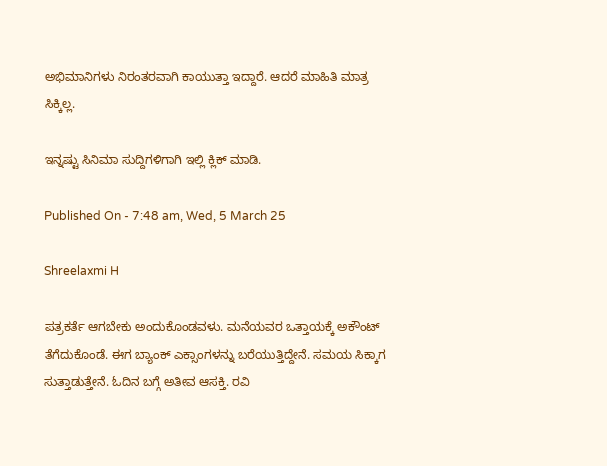ಅಭಿಮಾನಿಗಳು ನಿರಂತರವಾಗಿ ಕಾಯುತ್ತಾ ಇದ್ದಾರೆ. ಆದರೆ ಮಾಹಿತಿ ಮಾತ್ರ ಸಿಕ್ಕಿಲ್ಲ.

ಇನ್ನಷ್ಟು ಸಿನಿಮಾ ಸುದ್ದಿಗಳಿಗಾಗಿ ಇಲ್ಲಿ ಕ್ಲಿಕ್ ಮಾಡಿ.

Published On - 7:48 am, Wed, 5 March 25

Shreelaxmi H

ಪತ್ರಕರ್ತೆ ಆಗಬೇಕು ಅಂದುಕೊಂಡವಳು. ಮನೆಯವರ ಒತ್ತಾಯಕ್ಕೆ ಅಕೌಂಟ್ ತೆಗೆದುಕೊಂಡೆ. ಈಗ ಬ್ಯಾಂಕ್ ಎಕ್ಸಾಂಗಳನ್ನು ಬರೆಯುತ್ತಿದ್ದೇನೆ. ಸಮಯ ಸಿಕ್ಕಾಗ ಸುತ್ತಾಡುತ್ತೇನೆ. ಓದಿನ ಬಗ್ಗೆ ಅತೀವ ಆಸಕ್ತಿ. ರವಿ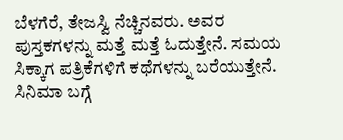ಬೆಳಗೆರೆ, ತೇಜಸ್ವಿ ನೆಚ್ಚಿನವರು. ಅವರ ಪುಸ್ತಕಗಳನ್ನು ಮತ್ತೆ ಮತ್ತೆ ಓದುತ್ತೇನೆ. ಸಮಯ ಸಿಕ್ಕಾಗ ಪತ್ರಿಕೆಗಳಿಗೆ ಕಥೆಗಳನ್ನು ಬರೆಯುತ್ತೇನೆ. ಸಿನಿಮಾ ಬಗ್ಗೆ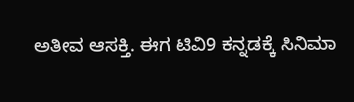ಅತೀವ ಆಸಕ್ತಿ. ಈಗ ಟಿವಿ9 ಕನ್ನಡಕ್ಕೆ ಸಿನಿಮಾ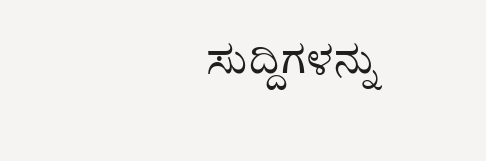ಸುದ್ದಿಗಳನ್ನು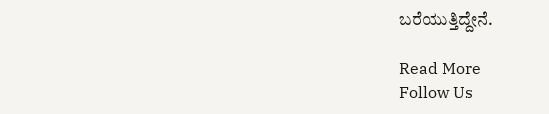ಬರೆಯುತ್ತಿದ್ದೇನೆ.

Read More
Follow Us